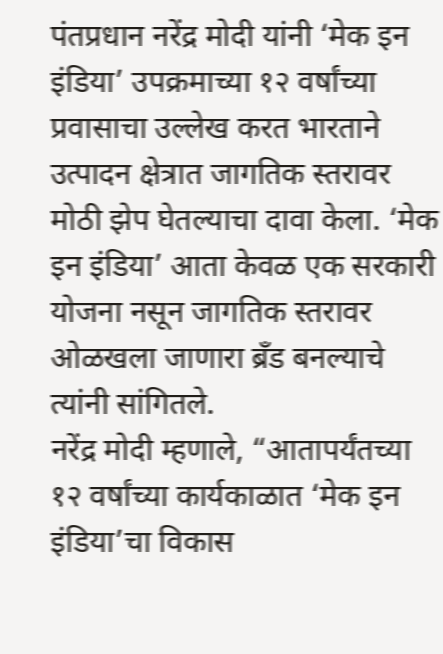पंतप्रधान नरेंद्र मोदी यांनी ‘मेक इन इंडिया’ उपक्रमाच्या १२ वर्षांच्या प्रवासाचा उल्लेख करत भारताने उत्पादन क्षेत्रात जागतिक स्तरावर मोठी झेप घेतल्याचा दावा केला. ‘मेक इन इंडिया’ आता केवळ एक सरकारी योजना नसून जागतिक स्तरावर ओळखला जाणारा ब्रँड बनल्याचे त्यांनी सांगितले.
नरेंद्र मोदी म्हणाले, “आतापर्यंतच्या १२ वर्षांच्या कार्यकाळात ‘मेक इन इंडिया’चा विकास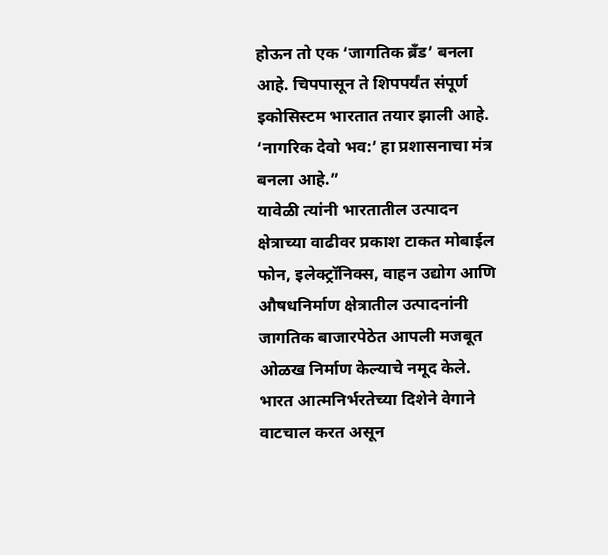होऊन तो एक ‘जागतिक ब्रँड’ बनला आहे. चिपपासून ते शिपपर्यंत संपूर्ण इकोसिस्टम भारतात तयार झाली आहे. ‘नागरिक देवो भव:’ हा प्रशासनाचा मंत्र बनला आहे.”
यावेळी त्यांनी भारतातील उत्पादन क्षेत्राच्या वाढीवर प्रकाश टाकत मोबाईल फोन, इलेक्ट्रॉनिक्स, वाहन उद्योग आणि औषधनिर्माण क्षेत्रातील उत्पादनांनी जागतिक बाजारपेठेत आपली मजबूत ओळख निर्माण केल्याचे नमूद केले. भारत आत्मनिर्भरतेच्या दिशेने वेगाने वाटचाल करत असून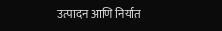उत्पादन आणि निर्यात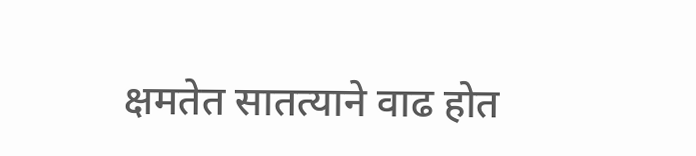क्षमतेत सातत्याने वाढ होत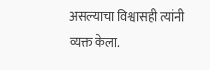असल्याचा विश्वासही त्यांनी व्यक्त केला.